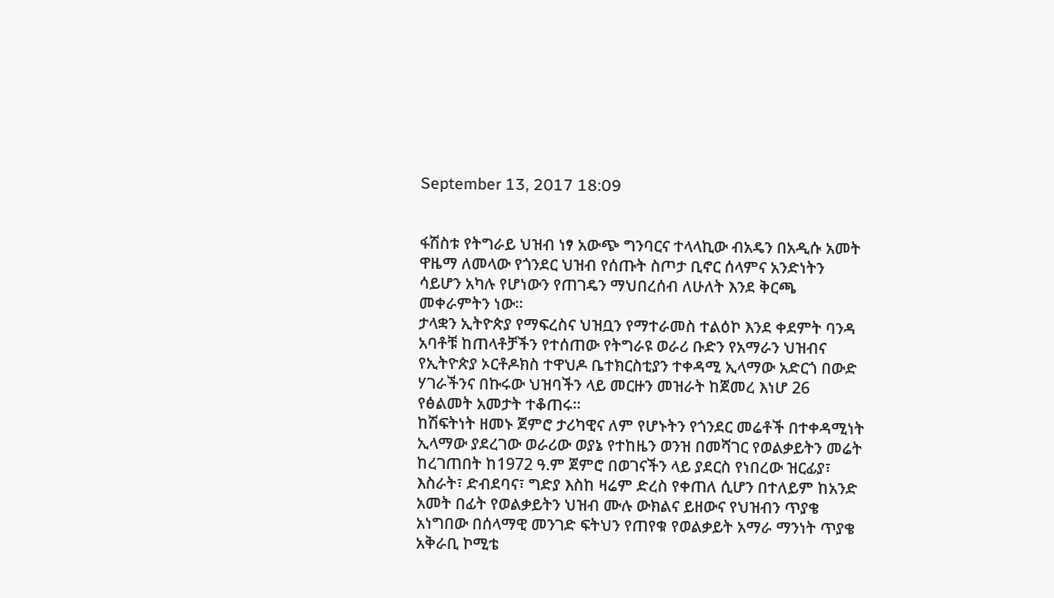September 13, 2017 18:09


ፋሽስቱ የትግራይ ህዝብ ነፃ አውጭ ግንባርና ተላላኪው ብአዴን በአዲሱ አመት ዋዜማ ለመላው የጎንደር ህዝብ የሰጡት ስጦታ ቢኖር ሰላምና አንድነትን ሳይሆን አካሉ የሆነውን የጠገዴን ማህበረሰብ ለሁለት እንደ ቅርጫ መቀራምትን ነው።
ታላቋን ኢትዮጵያ የማፍረስና ህዝቧን የማተራመስ ተልዕኮ እንደ ቀደምት ባንዳ አባቶቹ ከጠላቶቻችን የተሰጠው የትግራዩ ወራሪ ቡድን የአማራን ህዝብና የኢትዮጵያ ኦርቶዶክስ ተዋህዶ ቤተክርስቲያን ተቀዳሚ ኢላማው አድርጎ በውድ ሃገራችንና በኩሩው ህዝባችን ላይ መርዙን መዝራት ከጀመረ እነሆ 26 የፅልመት አመታት ተቆጠሩ።
ከሽፍትነት ዘመኑ ጀምሮ ታሪካዊና ለም የሆኑትን የጎንደር መሬቶች በተቀዳሚነት ኢላማው ያደረገው ወራሪው ወያኔ የተከዜን ወንዝ በመሻገር የወልቃይትን መሬት ከረገጠበት ከ1972 ዓ.ም ጀምሮ በወገናችን ላይ ያደርስ የነበረው ዝርፊያ፣ እስራት፣ ድብደባና፣ ግድያ እስከ ዛሬም ድረስ የቀጠለ ሲሆን በተለይም ከአንድ አመት በፊት የወልቃይትን ህዝብ ሙሉ ውክልና ይዘውና የህዝብን ጥያቄ አነግበው በሰላማዊ መንገድ ፍትህን የጠየቁ የወልቃይት አማራ ማንነት ጥያቄ አቅራቢ ኮሚቴ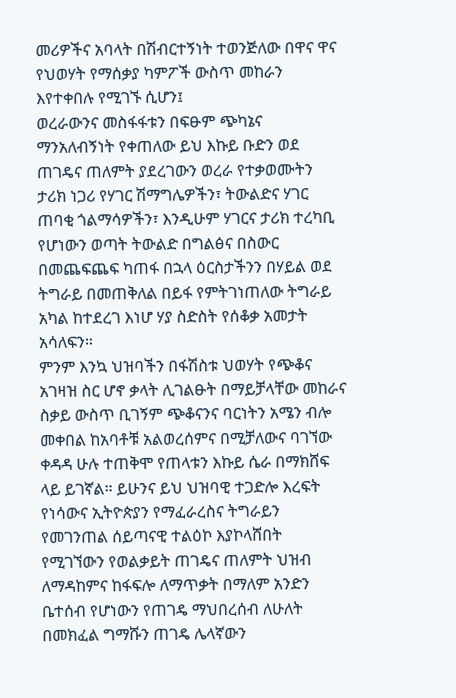መሪዎችና አባላት በሽብርተኝነት ተወንጅለው በዋና ዋና የህወሃት የማሰቃያ ካምፖች ውስጥ መከራን እየተቀበሉ የሚገኙ ሲሆን፤
ወረራውንና መስፋፋቱን በፍፁም ጭካኔና ማንአለብኝነት የቀጠለው ይህ እኩይ ቡድን ወደ ጠገዴና ጠለምት ያደረገውን ወረራ የተቃወሙትን ታሪክ ነጋሪ የሃገር ሽማግሌዎችን፣ ትውልድና ሃገር ጠባቂ ጎልማሳዎችን፣ እንዲሁም ሃገርና ታሪክ ተረካቢ የሆነውን ወጣት ትውልድ በግልፅና በስውር በመጨፍጨፍ ካጠፋ በኋላ ዕርስታችንን በሃይል ወደ ትግራይ በመጠቅለል በይፋ የምትገነጠለው ትግራይ አካል ከተደረገ እነሆ ሃያ ስድስት የሰቆቃ አመታት አሳለፍን።
ምንም እንኳ ህዝባችን በፋሽስቱ ህወሃት የጭቆና አገዛዝ ስር ሆኖ ቃላት ሊገልፁት በማይቻላቸው መከራና ስቃይ ውስጥ ቢገኝም ጭቆናንና ባርነትን አሜን ብሎ መቀበል ከአባቶቹ አልወረሰምና በሚቻለውና ባገኘው ቀዳዳ ሁሉ ተጠቅሞ የጠላቱን እኩይ ሴራ በማክሸፍ ላይ ይገኛል። ይሁንና ይህ ህዝባዊ ተጋድሎ እረፍት የነሳውና ኢትዮጵያን የማፈራረስና ትግራይን የመገንጠል ሰይጣናዊ ተልዕኮ እያኮላሸበት የሚገኘውን የወልቃይት ጠገዴና ጠለምት ህዝብ ለማዳከምና ከፋፍሎ ለማጥቃት በማለም አንድን ቤተሰብ የሆነውን የጠገዴ ማህበረሰብ ለሁለት በመክፈል ግማሹን ጠገዴ ሌላኛውን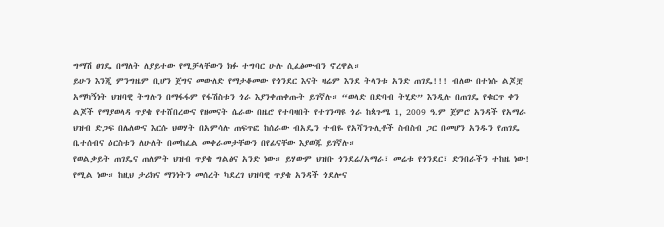ግማሽ ፀገዴ በማለት ለያይተው የሚቻላቸውን ክፉ ተግባር ሁሉ ሲፈፅሙብን ኖረዋል።
ይሁን እንጂ ምንግዜም ቢሆን ጀግና መውለድ የማታቆመው የጎንደር እናት ዛሬም እንደ ትላንቱ አንድ ጠገዴ!!! ብለው በተነሱ ልጆቿ አማካኝነት ህዝባዊ ትግሉን በማፋፋም የፋሽስቱን ጎራ እያንቀጠቀጡት ይገኛሉ። “ወላድ በድባብ ትሂድ” እንዲሉ በጠገዴ የቁርጥ ቀን ልጆች የማያወላዳ ጥያቄ የተሸበረውና የዘመናት ሴራው በዜሮ የተባዛበት የተገንጣዩ ጎራ ከጳጉሜ 1, 2009 ዓ.ም ጀምሮ አንዳች የአማራ ህዝብ ድጋፍ በሌለውና እርሱ ህወሃት በአምሳሉ ጠፍጥፎ ከሰራው ብአዴን ተብዬ የአሻንጉሊቶች ስብስብ ጋር በመሆን አንዱን የጠገዴ ቤተሰብና ዕርስቱን ለሁለት በመከፈል መቀራመታቸውን በየፊናቸው እያወጁ ይገኛሉ።
የወልቃይት ጠገዴና ጠለምት ህዝብ ጥያቄ ግልፅና አንድ ነው። ይሃውም ህዝቡ ጎንደሬ/አማራ፣ መሬቱ የጎንደር፣ ድንበራችን ተከዜ ነው! የሚል ነው። ከዚህ ታሪክና ማንነትን መሰረት ካደረገ ህዝባዊ ጥያቄ አንዳች ጎደሎና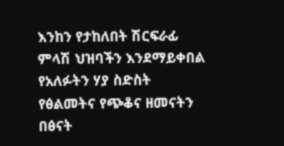እንከን የታከለበት ሽርፍራፊ ምላሽ ህዝባችን እንደማይቀበል የአለፉትን ሃያ ስድስት የፅልመትና የጭቆና ዘመናትን በፅናት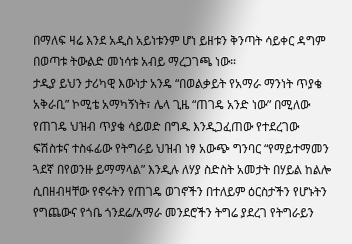በማለፍ ዛሬ እንደ አዲስ አይነቱንም ሆነ ይዘቱን ቅንጣት ሳይቀር ዳግም በወጣቱ ትውልድ መነሳቱ አብይ ማረጋገጫ ነው።
ታዲያ ይህን ታሪካዊ እውነታ አንዴ “በወልቃይት የአማራ ማንነት ጥያቄ አቅራቢ” ኮሚቴ አማካኝነት፣ ሌላ ጊዜ “ጠገዴ አንድ ነው” በሚለው የጠገዴ ህዝብ ጥያቄ ሳይወድ በግዱ እንዲጋፈጠው የተደረገው ፍሽስቱና ተስፋፊው የትግራይ ህዝብ ነፃ አውጭ ግንባር “የማይተማመን ጓደኛ በየወንዙ ይማማላል” እንዲሉ ለሃያ ስድስት አመታት በሃይል ከልሎ ሲበዘብዛቸው የኖሩትን የጠገዴ ወገኖችን በተለይም ዕርስታችን የሆኑትን የግጨውና የጎቤ ጎንደሬ/አማራ መንደሮችን ትግሬ ያደረገ የትግራይን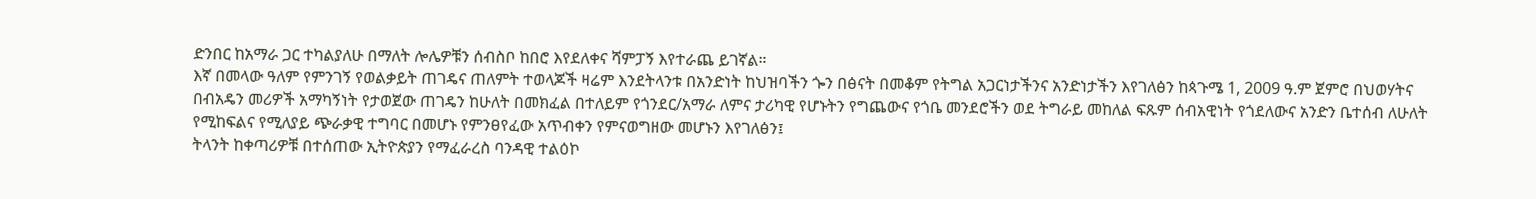ድንበር ከአማራ ጋር ተካልያለሁ በማለት ሎሌዎቹን ሰብስቦ ከበሮ እየደለቀና ሻምፓኝ እየተራጨ ይገኛል።
እኛ በመላው ዓለም የምንገኝ የወልቃይት ጠገዴና ጠለምት ተወላጆች ዛሬም እንደትላንቱ በአንድነት ከህዝባችን ጐን በፅናት በመቆም የትግል አጋርነታችንና አንድነታችን እየገለፅን ከጳጉሜ 1, 2009 ዓ.ም ጀምሮ በህወሃትና በብአዴን መሪዎች አማካኝነት የታወጀው ጠገዴን ከሁለት በመክፈል በተለይም የጎንደር/አማራ ለምና ታሪካዊ የሆኑትን የግጨውና የጎቤ መንደሮችን ወደ ትግራይ መከለል ፍጹም ሰብአዊነት የጎደለውና አንድን ቤተሰብ ለሁለት የሚከፍልና የሚለያይ ጭራቃዊ ተግባር በመሆኑ የምንፀየፈው አጥብቀን የምናወግዘው መሆኑን እየገለፅን፤
ትላንት ከቀጣሪዎቹ በተሰጠው ኢትዮጵያን የማፈራረስ ባንዳዊ ተልዕኮ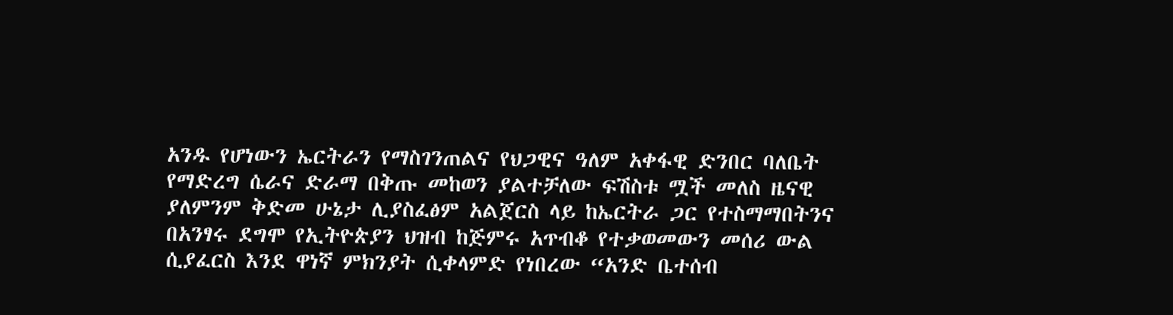አንዱ የሆነውን ኤርትራን የማስገንጠልና የህጋዊና ዓለም አቀፋዊ ድንበር ባለቤት የማድረግ ሴራና ድራማ በቅጡ መከወን ያልተቻለው ፍሽስቱ ሟች መለስ ዜናዊ  ያለምንም ቅድመ ሁኔታ ሊያስፈፅም አልጀርስ ላይ ከኤርትራ ጋር የተስማማበትንና በአንፃሩ ደግሞ የኢትዮጵያን ህዝብ ከጅምሩ አጥብቆ የተቃወመውን መሰሪ ውል ሲያፈርስ እንደ ዋነኛ ምክንያት ሲቀላምድ የነበረው “አንድ ቤተሰብ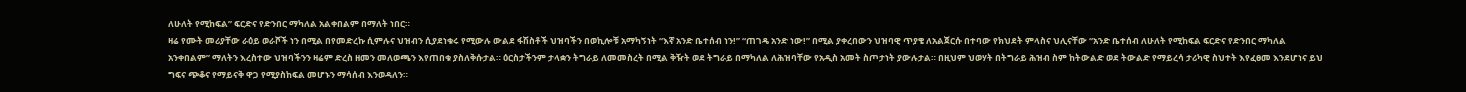ለሁለት የሚከፍል” ፍርድና የድንበር ማካለል አልቀበልም በማለት ነበር።
ዛሬ የሙት መሪያቸው ራዕይ ወራሾች ነን በሚል በየመድረኩ ሲምሉና ህዝብን ሲያደነቁሩ የሚውሉ ውልደ ፋሽስቶች ህዝባችን በወኪሎቹ አማካኝነት “እኛ አንድ ቤተሰብ ነን!” “ጠገዴ አንድ ነው!” በሚል ያቀረበውን ህዝባዊ ጥያቄ ለአልጀርሱ በተባው የክህደት ምላስና ህሊናቸው “አንድ ቤተሰብ ለሁለት የሚከፍል ፍርድና የድንበር ማካለል አንቀበልም” ማለትን እረስተው ህዝባችንን ዛሬም ድረስ ዘመን መለወጫን እየጠበቁ ያስለቅሱታል። ዕርስታችንም ታላቋን ትግራይ ለመመስረት በሚል ቅዥት ወደ ትግራይ በማካለል ለሕዝባቸው የአዲስ አመት ስጦታነት ያውሉታል። በዚህም ህወሃት በትግራይ ሕዝብ ስም ከትውልድ ወደ ትውልድ የማይረሳ ታሪካዊ ስህተት እየፈፀመ እንደሆነና ይህ ግፍና ጭቆና የማይናቅ ዋጋ የሚያስከፍል መሆኑን ማሳሰብ እንወዳለን።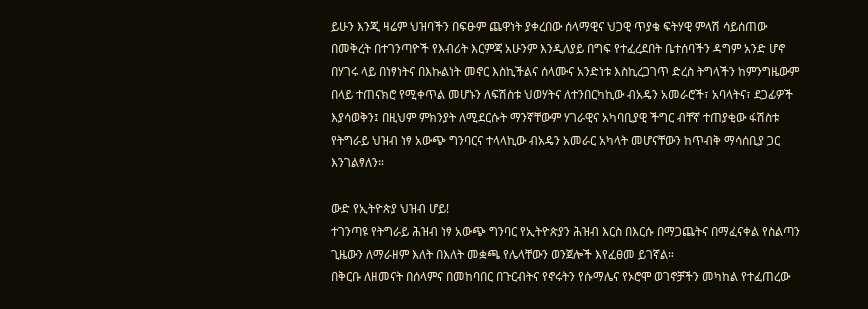ይሁን እንጂ ዛሬም ህዝባችን በፍፁም ጨዋነት ያቀረበው ሰላማዊና ህጋዊ ጥያቄ ፍትሃዊ ምላሽ ሳይሰጠው በመቅረት በተገንጣዮች የእብሪት እርምጃ አሁንም እንዲለያይ በግፍ የተፈረደበት ቤተሰባችን ዳግም አንድ ሆኖ በሃገሩ ላይ በነፃነትና በእኩልነት መኖር እስኪችልና ሰላሙና አንድነቱ እስኪረጋገጥ ድረስ ትግላችን ከምንግዜውም በላይ ተጠናክሮ የሚቀጥል መሆኑን ለፍሽስቱ ህወሃትና ለተንበርካኪው ብአዴን አመራሮች፣ አባላትና፣ ደጋፊዎች እያሳወቅን፤ በዚህም ምክንያት ለሚደርሱት ማንኛቸውም ሃገራዊና አካባቢያዊ ችግር ብቸኛ ተጠያቂው ፋሽስቱ የትግራይ ህዝብ ነፃ አውጭ ግንባርና ተላላኪው ብአዴን አመራር አካላት መሆናቸውን ከጥብቅ ማሳሰቢያ ጋር እንገልፃለን።

ውድ የኢትዮጵያ ህዝብ ሆይ!
ተገንጣዩ የትግራይ ሕዝብ ነፃ አውጭ ግንባር የኢትዮጵያን ሕዝብ እርስ በእርሱ በማጋጨትና በማፈናቀል የስልጣን ጊዜውን ለማራዘም እለት በእለት መቋጫ የሌላቸውን ወንጀሎች እየፈፀመ ይገኛል።
በቅርቡ ለዘመናት በሰላምና በመከባበር በጉርብትና የኖሩትን የሱማሌና የኦሮሞ ወገኖቻችን መካከል የተፈጠረው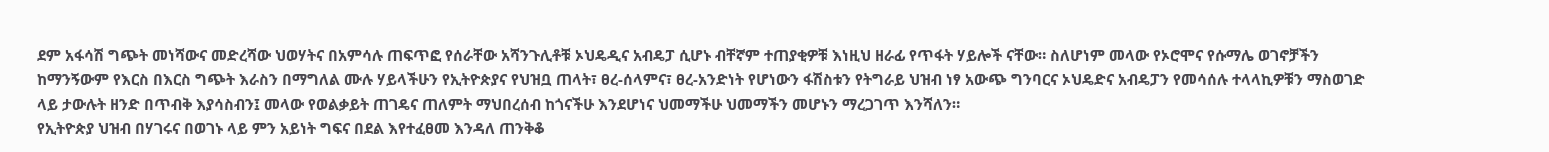ደም አፋሳሽ ግጭት መነሻውና መድረሻው ህወሃትና በአምሳሉ ጠፍጥፎ የሰራቸው አሻንጉሊቶቹ ኦህዴዲና አብዴፓ ሲሆኑ ብቸኛም ተጠያቂዎቹ እነዚህ ዘራፊ የጥፋት ሃይሎች ናቸው። ስለሆነም መላው የኦሮሞና የሱማሌ ወገኖቻችን ከማንኝውም የእርስ በእርስ ግጭት እራስን በማግለል ሙሉ ሃይላችሁን የኢትዮጵያና የህዝቧ ጠላት፣ ፀረ-ሰላምና፣ ፀረ-አንድነት የሆነውን ፋሽስቱን የትግራይ ህዝብ ነፃ አውጭ ግንባርና ኦህዴድና አብዴፓን የመሳሰሉ ተላላኪዎቹን ማስወገድ ላይ ታውሉት ዘንድ በጥብቅ እያሳስብን፤ መላው የወልቃይት ጠገዴና ጠለምት ማህበረሰብ ከጎናችሁ እንደሆነና ህመማችሁ ህመማችን መሆኑን ማረጋገጥ እንሻለን።
የኢትዮጵያ ህዝብ በሃገሩና በወገኑ ላይ ምን አይነት ግፍና በደል እየተፈፀመ እንዳለ ጠንቅቆ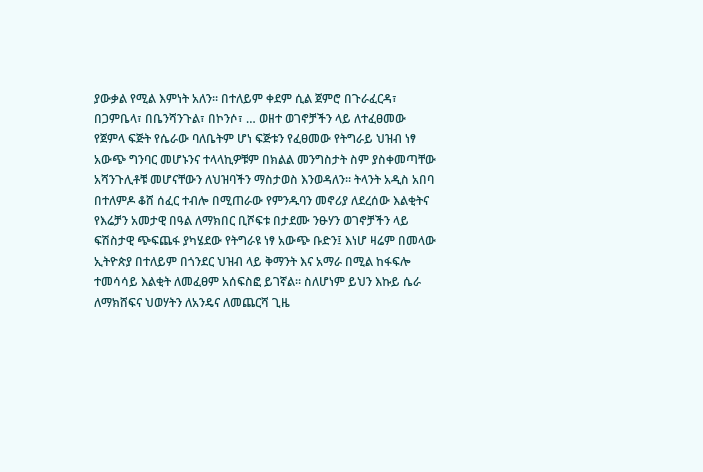ያውቃል የሚል እምነት አለን። በተለይም ቀደም ሲል ጀምሮ በጉራፈርዳ፣ በጋምቤላ፣ በቤንሻንጉል፣ በኮንሶ፣ … ወዘተ ወገኖቻችን ላይ ለተፈፀመው የጀምላ ፍጅት የሴራው ባለቤትም ሆነ ፍጅቱን የፈፀመው የትግራይ ህዝብ ነፃ አውጭ ግንባር መሆኑንና ተላላኪዎቹም በክልል መንግስታት ስም ያስቀመጣቸው አሻንጉሊቶቹ መሆናቸውን ለህዝባችን ማስታወስ እንወዳለን። ትላንት አዲስ አበባ በተለምዶ ቆሸ ሰፈር ተብሎ በሚጠራው የምንዱባን መኖሪያ ለደረሰው እልቂትና የእሬቻን አመታዊ በዓል ለማክበር ቢሾፍቱ በታደሙ ንፁሃን ወገኖቻችን ላይ ፍሽስታዊ ጭፍጨፋ ያካሄደው የትግራዩ ነፃ አውጭ ቡድን፤ እነሆ ዛሬም በመላው ኢትዮጵያ በተለይም በጎንደር ህዝብ ላይ ቅማንት እና አማራ በሚል ከፋፍሎ ተመሳሳይ እልቂት ለመፈፀም አሰፍስፎ ይገኛል። ስለሆነም ይህን እኩይ ሴራ ለማክሸፍና ህወሃትን ለአንዴና ለመጨርሻ ጊዜ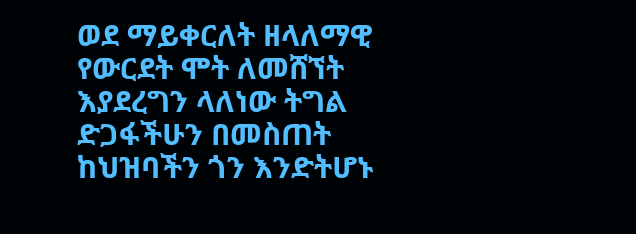ወደ ማይቀርለት ዘላለማዊ የውርደት ሞት ለመሸኘት እያደረግን ላለነው ትግል ድጋፋችሁን በመስጠት ከህዝባችን ጎን እንድትሆኑ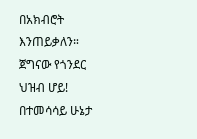በአክብሮት እንጠይቃለን።
ጀግናው የጎንደር ህዝብ ሆይ!
በተመሳሳይ ሁኔታ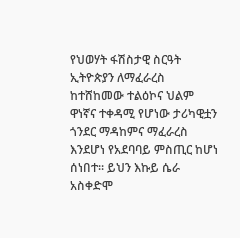የህወሃት ፋሽስታዊ ስርዓት ኢትዮጵያን ለማፈራረስ ከተሸከመው ተልዕኮና ህልም ዋነኛና ተቀዳሚ የሆነው ታሪካዊቷን ጎንደር ማዳከምና ማፈራረስ እንደሆነ የአደባባይ ምስጢር ከሆነ ሰነበተ። ይህን እኩይ ሴራ አስቀድሞ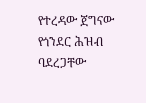የተረዳው ጀግናው የጎንደር ሕዝብ ባደረጋቸው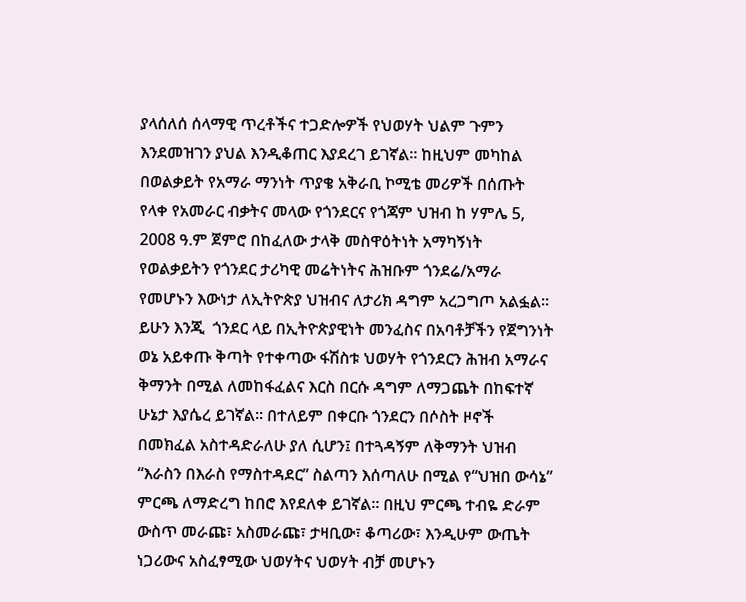ያላሰለሰ ሰላማዊ ጥረቶችና ተጋድሎዎች የህወሃት ህልም ጉምን እንደመዝገን ያህል እንዲቆጠር እያደረገ ይገኛል። ከዚህም መካከል በወልቃይት የአማራ ማንነት ጥያቄ አቅራቢ ኮሚቴ መሪዎች በሰጡት የላቀ የአመራር ብቃትና መላው የጎንደርና የጎጃም ህዝብ ከ ሃምሌ 5, 2008 ዓ.ም ጀምሮ በከፈለው ታላቅ መስዋዕትነት አማካኝነት የወልቃይትን የጎንደር ታሪካዊ መሬትነትና ሕዝቡም ጎንደሬ/አማራ የመሆኑን እውነታ ለኢትዮጵያ ህዝብና ለታሪክ ዳግም አረጋግጦ አልፏል።
ይሁን እንጂ  ጎንደር ላይ በኢትዮጵያዊነት መንፈስና በአባቶቻችን የጀግንነት ወኔ አይቀጡ ቅጣት የተቀጣው ፋሽስቱ ህወሃት የጎንደርን ሕዝብ አማራና ቅማንት በሚል ለመከፋፈልና እርስ በርሱ ዳግም ለማጋጨት በከፍተኛ ሁኔታ እያሴረ ይገኛል። በተለይም በቀርቡ ጎንደርን በሶስት ዞኖች በመክፈል አስተዳድራለሁ ያለ ሲሆን፤ በተጓዳኝም ለቅማንት ህዝብ “እራስን በእራስ የማስተዳደር” ስልጣን እሰጣለሁ በሚል የ“ህዝበ ውሳኔ” ምርጫ ለማድረግ ከበሮ እየደለቀ ይገኛል። በዚህ ምርጫ ተብዬ ድራም ውስጥ መራጩ፣ አስመራጩ፣ ታዛቢው፣ ቆጣሪው፣ እንዲሁም ውጤት ነጋሪውና አስፈፃሚው ህወሃትና ህወሃት ብቻ መሆኑን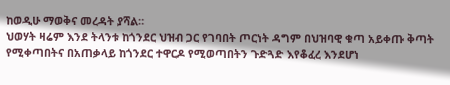ከወዲሁ ማወቅና መረዳት ያሻል።
ህወሃት ዛሬም እንደ ትላንቱ ከጎንደር ህዝብ ጋር የገባበት ጦርነት ዳግም በህዝባዊ ቁጣ አይቀጡ ቅጣት የሚቀጣበትና በአጠቃላይ ከጎንደር ተዋርዶ የሚወጣበትን ጉድጓድ እየቆፈረ እንደሆነ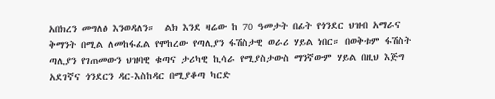አበክረን መግለፅ እንወዳለን።  ልክ እንደ ዛሬው ከ 70 ዓመታት በፊት የጎንደር ህዝብ አማራና ቅማንት በሚል ለመከፋፈል የሞከረው የጣሊያን ፋሽስታዊ ወራሪ ሃይል ነበር። በወቅቱም ፋሽስት ጣሊያን የገጠመውን ህዝባዊ ቁጣና ታሪካዊ ኪሳራ የሚያስታውስ ማንኛውም ሃይል በዚህ እጅግ አደገኛና ጎንደርን ዳር-እስከዳር በሚያቆጣ ካርድ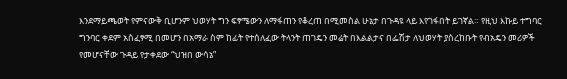እንደማይጫወት የምናውቅ ቢሆንም ህወሃት ግን ፍፃሜውን ለማፋጠን የቆረጠ በሚመስል ሁኔታ በጉዳዩ ላይ እየገፋበት ይገኛል። የዚህ እኩይ ተግባር ግንባር ቀደም አስፈፃሚ በመሆን በአማራ ስም ከፊት የተሰለፈው ትላንት ጠገዴን መሬት በእልልታና በፌሽታ ለህወሃት ያስረከቡት የብአዴን መሪዎች የመሆናቸው ጉዳይ የታቀደው “ህዝበ ውሳኔ”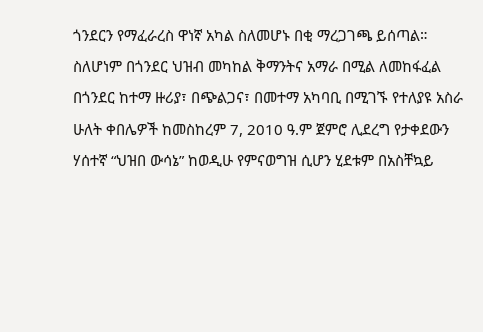ጎንደርን የማፈራረስ ዋነኛ አካል ስለመሆኑ በቂ ማረጋገጫ ይሰጣል።
ስለሆነም በጎንደር ህዝብ መካከል ቅማንትና አማራ በሚል ለመከፋፈል በጎንደር ከተማ ዙሪያ፣ በጭልጋና፣ በመተማ አካባቢ በሚገኙ የተለያዩ አስራ ሁለት ቀበሌዎች ከመስከረም 7, 2010 ዓ.ም ጀምሮ ሊደረግ የታቀደውን ሃሰተኛ “ህዝበ ውሳኔ” ከወዲሁ የምናወግዝ ሲሆን ሂደቱም በአስቸኳይ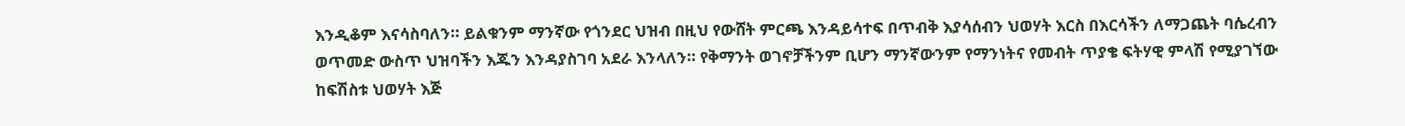እንዲቆም እናሳስባለን። ይልቁንም ማንኛው የጎንደር ህዝብ በዚህ የውሸት ምርጫ እንዳይሳተፍ በጥብቅ እያሳሰብን ህወሃት እርስ በእርሳችን ለማጋጨት ባሴረብን ወጥመድ ውስጥ ህዝባችን እጁን እንዳያስገባ አደራ እንላለን። የቅማንት ወገኖቻችንም ቢሆን ማንኛውንም የማንነትና የመብት ጥያቄ ፍትሃዊ ምላሽ የሚያገኘው ከፍሽስቱ ህወሃት እጅ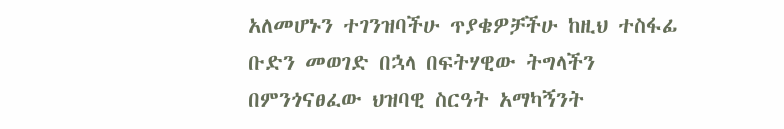አለመሆኑን ተገንዝባችሁ ጥያቄዎቻችሁ ከዚህ ተስፋፊ ቡድን መወገድ በኋላ በፍትሃዊው ትግላችን በምንጎናፀፈው ህዝባዊ ስርዓት አማካኝንት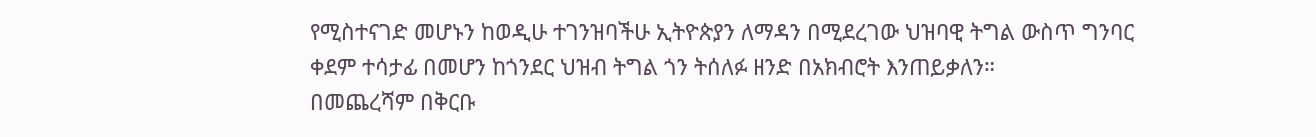የሚስተናገድ መሆኑን ከወዲሁ ተገንዝባችሁ ኢትዮጵያን ለማዳን በሚደረገው ህዝባዊ ትግል ውስጥ ግንባር ቀደም ተሳታፊ በመሆን ከጎንደር ህዝብ ትግል ጎን ትሰለፉ ዘንድ በአክብሮት እንጠይቃለን።
በመጨረሻም በቅርቡ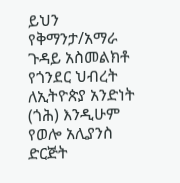ይህን የቅማንታ/አማራ ጉዳይ አስመልክቶ የጎንደር ህብረት ለኢትዮጵያ አንድነት (ጎሕ) እንዲሁም የወሎ አሊያንስ ድርጅት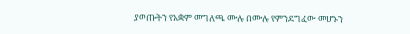ያወጡትን የአቋም መግለጫ ሙሉ በሙሉ የምንደግፈው መሆኑን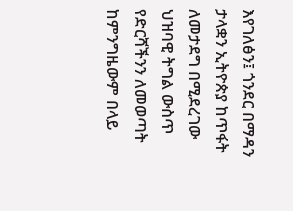እየገለፅን፤ ጎንደር በማዳን ታላቋን ኢትዮጵያ ከጥፋት ለመታደግ በሚደረገው ህዝባዊ ትግል ውስጥ የድርሻችንን ለመወጣት ከምንግዜውም በላይ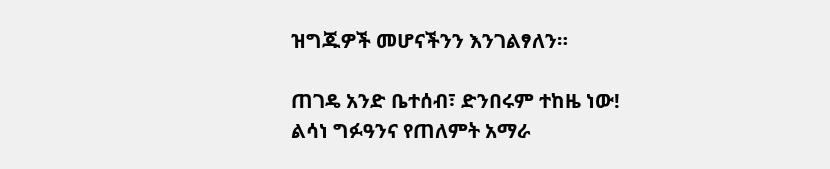ዝግጁዎች መሆናችንን እንገልፃለን።

ጠገዴ አንድ ቤተሰብ፣ ድንበሩም ተከዜ ነው!
ልሳነ ግፉዓንና የጠለምት አማራ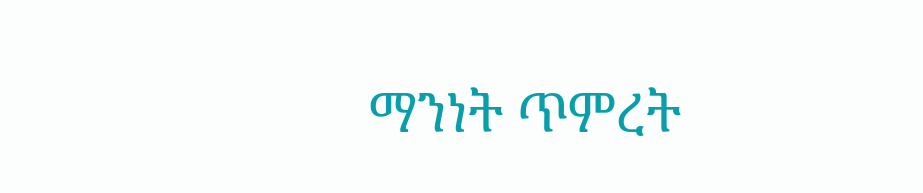ማንነት ጥምረት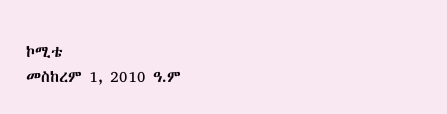ኮሚቴ
መስከረም 1, 2010 ዓ.ም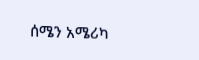ሰሜን አሜሪካ